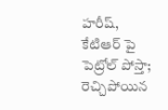హరీష్, కేటిఆర్ పై పెట్రోల్ పోస్తా; రెచ్చిపోయిన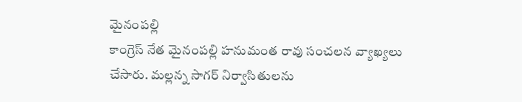మైనంపల్లి
కాంగ్రెస్ నేత మైనంపల్లి హనుమంత రావు సంచలన వ్యాఖ్యలు చేసారు. మల్లన్న సాగర్ నిర్వాసితులను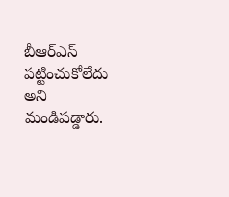బీఆర్ఎస్ పట్టించుకోలేదు అని మండిపడ్డారు.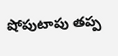షోపుటాపు తప్ప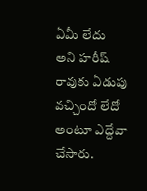ఏమీ లేదు అని హరీష్ రావుకు ఏడుపు వచ్చిందో లేదో అంటూ ఎద్దేవా చేసారు.